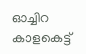ഓച്ചിറ കാളകെട്ട്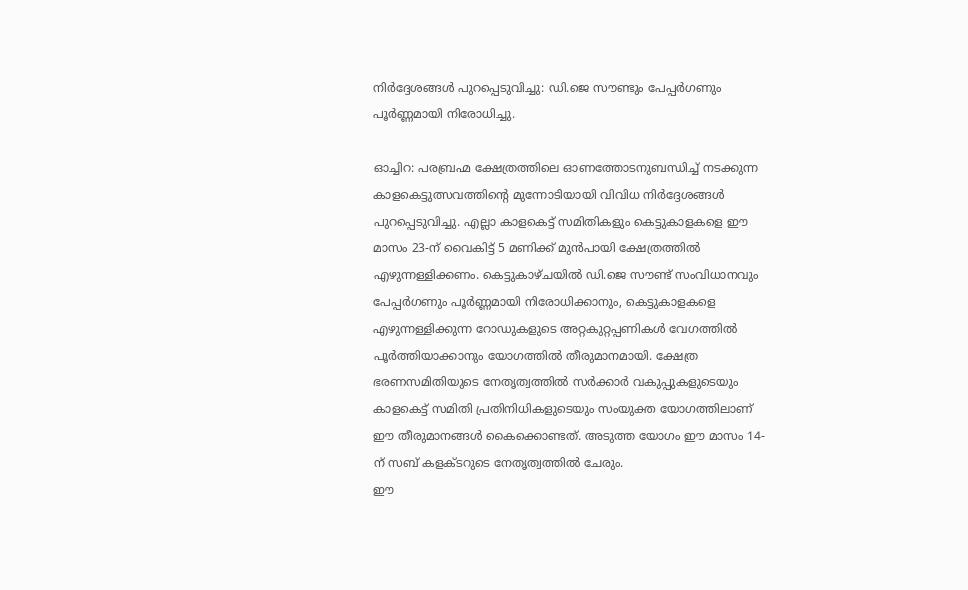നിർദ്ദേശങ്ങൾ പുറപ്പെടുവിച്ചു: ഡി.ജെ സൗണ്ടും പേപ്പർഗണും പൂർണ്ണമായി നിരോധിച്ചു.

ഓച്ചിറ: പരബ്രഹ്മ ക്ഷേത്രത്തിലെ ഓണത്തോടനുബന്ധിച്ച് നടക്കുന്ന കാളകെട്ടുത്സവത്തിന്റെ മുന്നോടിയായി വിവിധ നിർദ്ദേശങ്ങൾ പുറപ്പെടുവിച്ചു. എല്ലാ കാളകെട്ട് സമിതികളും കെട്ടുകാളകളെ ഈ മാസം 23-ന് വൈകിട്ട് 5 മണിക്ക് മുൻപായി ക്ഷേത്രത്തിൽ എഴുന്നള്ളിക്കണം. കെട്ടുകാഴ്ചയിൽ ഡി.ജെ സൗണ്ട് സംവിധാനവും പേപ്പർഗണും പൂർണ്ണമായി നിരോധിക്കാനും, കെട്ടുകാളകളെ എഴുന്നള്ളിക്കുന്ന റോഡുകളുടെ അറ്റകുറ്റപ്പണികൾ വേഗത്തിൽ പൂർത്തിയാക്കാനും യോഗത്തിൽ തീരുമാനമായി. ക്ഷേത്ര ഭരണസമിതിയുടെ നേതൃത്വത്തിൽ സർക്കാർ വകുപ്പുകളുടെയും കാളകെട്ട് സമിതി പ്രതിനിധികളുടെയും സംയുക്ത യോഗത്തിലാണ് ഈ തീരുമാനങ്ങൾ കൈക്കൊണ്ടത്. അടുത്ത യോഗം ഈ മാസം 14-ന് സബ് കളക്ടറുടെ നേതൃത്വത്തിൽ ചേരും.
ഈ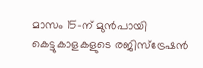മാസം 15-ന് മുൻപായി കെട്ടുകാളകളുടെ രജിസ്ട്രേഷൻ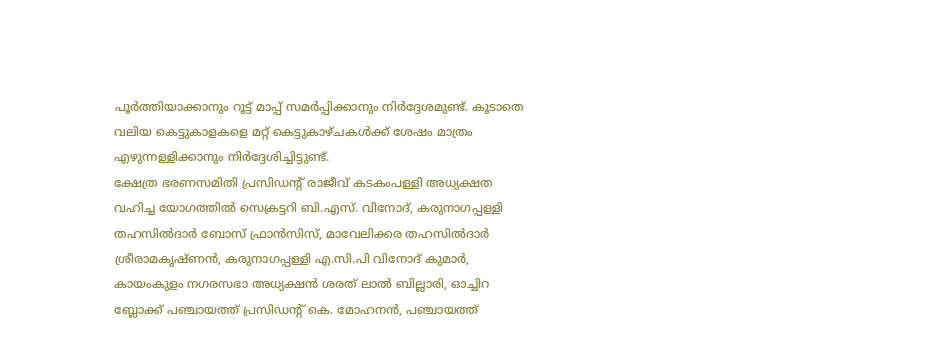പൂർത്തിയാക്കാനും റൂട്ട് മാപ്പ് സമർപ്പിക്കാനും നിർദ്ദേശമുണ്ട്. കൂടാതെ വലിയ കെട്ടുകാളകളെ മറ്റ് കെട്ടുകാഴ്ചകൾക്ക് ശേഷം മാത്രം എഴുന്നള്ളിക്കാനും നിർദ്ദേശിച്ചിട്ടുണ്ട്.
ക്ഷേത്ര ഭരണസമിതി പ്രസിഡന്റ് രാജീവ് കടകംപള്ളി അധ്യക്ഷത വഹിച്ച യോഗത്തിൽ സെക്രട്ടറി ബി.എസ്. വിനോദ്, കരുനാഗപ്പള്ളി തഹസിൽദാർ ബോസ് ഫ്രാൻസിസ്, മാവേലിക്കര തഹസിൽദാർ ശ്രീരാമകൃഷ്ണൻ, കരുനാഗപ്പള്ളി എ.സി.പി വിനോദ് കുമാർ, കായംകുളം നഗരസഭാ അധ്യക്ഷൻ ശരത് ലാൽ ബില്ലാരി, ഓച്ചിറ ബ്ലോക്ക് പഞ്ചായത്ത് പ്രസിഡന്റ് കെ. മോഹനൻ, പഞ്ചായത്ത്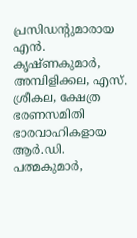പ്രസിഡന്റുമാരായ എൻ. കൃഷ്ണകുമാർ, അമ്പിളിക്കല, എസ്. ശ്രീകല, ക്ഷേത്ര ഭരണസമിതി ഭാരവാഹികളായ ആർ.ഡി. പത്മകുമാർ,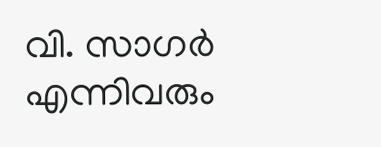വി. സാഗർ എന്നിവരും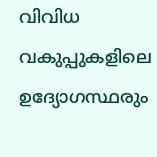വിവിധ വകുപ്പുകളിലെ ഉദ്യോഗസ്ഥരും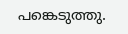പങ്കെടുത്തു.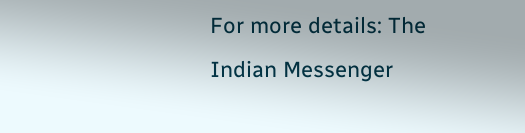For more details: The Indian Messenger